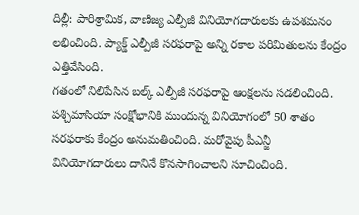దిల్లీ: పారిశ్రామిక, వాణిజ్య ఎల్పీజీ వినియోగదారులకు ఉపశమనం లభించింది. ప్యాక్డ్ ఎల్పీజీ సరఫరాపై అన్ని రకాల పరిమితులను కేంద్రం ఎత్తివేసింది.
గతంలో నిలిపేసిన బల్క్ ఎల్పీజీ సరఫరాపై ఆంక్షలను సడలించింది. పశ్చిమాసియా సంక్షోభానికి ముందున్న వినియోగంలో 50 శాతం సరఫరాకు కేంద్రం అనుమతించింది. మరోవైపు పీఎన్జీ వినియోగదారులు దానినే కొనసాగించాలని సూచించింది.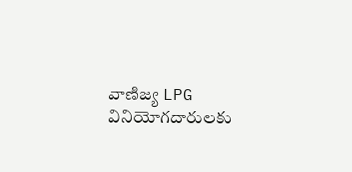వాణిజ్య LPG వినియోగదారులకు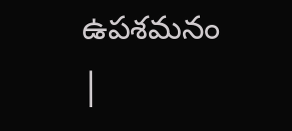ఉపశమనం |